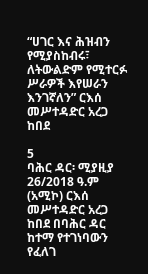“ሀገር እና ሕዝብን የሚያስከብሩ፣ ለትውልድም የሚተርፉ ሥራዎች እየሠራን እንገኛለን” ርእሰ መሥተዳድር አረጋ ከበደ

5
ባሕር ዳር፡ ሚያዚያ 26/2018 ዓ.ም (አሚኮ) ርእሰ መሥተዳድር አረጋ ከበደ በባሕር ዳር ከተማ የተገነባውን የፈለገ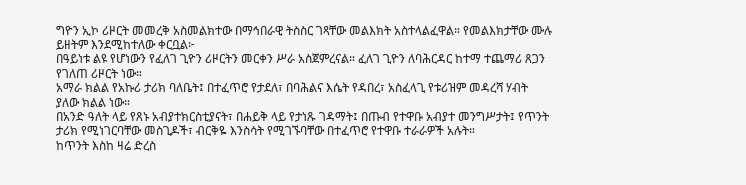ግዮን ኢኮ ሪዞርት መመረቅ አስመልክተው በማኅበራዊ ትስስር ገጻቸው መልእክት አስተላልፈዋል። የመልእክታቸው ሙሉ ይዘትም እንደሚከተለው ቀርቧል፦
በዓይነቱ ልዩ የሆነውን የፈለገ ጊዮን ሪዞርትን መርቀን ሥራ አስጀምረናል። ፈለገ ጊዮን ለባሕርዳር ከተማ ተጨማሪ ጸጋን የገለጠ ሪዞርት ነው።
አማራ ክልል የአኩሪ ታሪክ ባለቤት፤ በተፈጥሮ የታደለ፣ በባሕልና እሴት የዳበረ፣ አስፈላጊ የቱሪዝም መዳረሻ ሃብት ያለው ክልል ነው።
በአንድ ዓለት ላይ የጸኑ አብያተክርስቲያናት፣ በሐይቅ ላይ የታነጹ ገዳማት፤ በጡብ የተዋቡ አብያተ መንግሥታት፤ የጥንት ታሪክ የሚነገርባቸው መስጊዶች፣ ብርቅዬ እንስሳት የሚገኙባቸው በተፈጥሮ የተዋቡ ተራራዎች አሉት።
ከጥንት እስከ ዛሬ ድረስ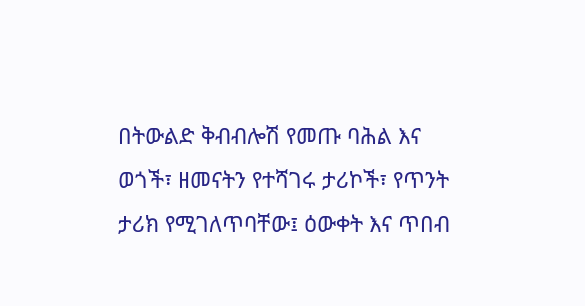በትውልድ ቅብብሎሽ የመጡ ባሕል እና ወጎች፣ ዘመናትን የተሻገሩ ታሪኮች፣ የጥንት ታሪክ የሚገለጥባቸው፤ ዕውቀት እና ጥበብ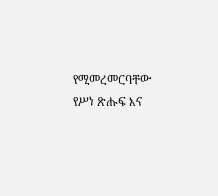የሚመረመርባቸው የሥነ ጽሑፍ እና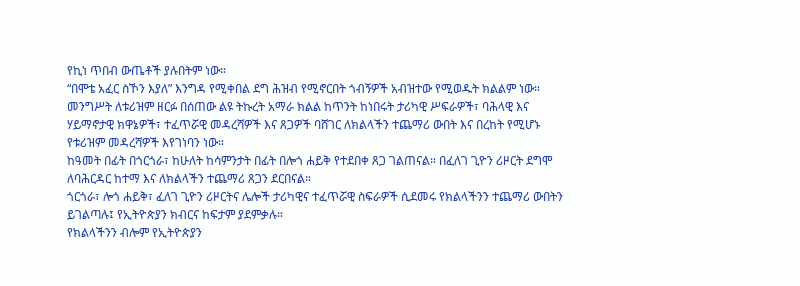የኪነ ጥበብ ውጤቶች ያሉበትም ነው።
“በሞቴ አፈር ስኾን እያለ” እንግዳ የሚቀበል ደግ ሕዝብ የሚኖርበት ጎብኝዎች አብዝተው የሚወዱት ክልልም ነው። መንግሥት ለቱሪዝም ዘርፉ በሰጠው ልዩ ትኩረት አማራ ክልል ከጥንት ከነበሩት ታሪካዊ ሥፍራዎች፣ ባሕላዊ እና ሃይማኖታዊ ክዋኔዎች፣ ተፈጥሯዊ መዳረሻዎች እና ጸጋዎች ባሸገር ለክልላችን ተጨማሪ ውበት እና በረከት የሚሆኑ የቱሪዝም መዳረሻዎች እየገነባን ነው።
ከዓመት በፊት በጎርጎራ፣ ከሁለት ከሳምንታት በፊት በሎጎ ሐይቅ የተደበቀ ጸጋ ገልጠናል። በፈለገ ጊዮን ሪዞርት ደግሞ ለባሕርዳር ከተማ እና ለክልላችን ተጨማሪ ጸጋን ደርበናል።
ጎርጎራ፣ ሎጎ ሐይቅ፣ ፈለገ ጊዮን ሪዞርትና ሌሎች ታሪካዊና ተፈጥሯዊ ስፍራዎች ሲደመሩ የክልላችንን ተጨማሪ ውበትን ይገልጣሉ፤ የኢትዮጵያን ክብርና ከፍታም ያደምቃሉ።
የክልላችንን ብሎም የኢትዮጵያን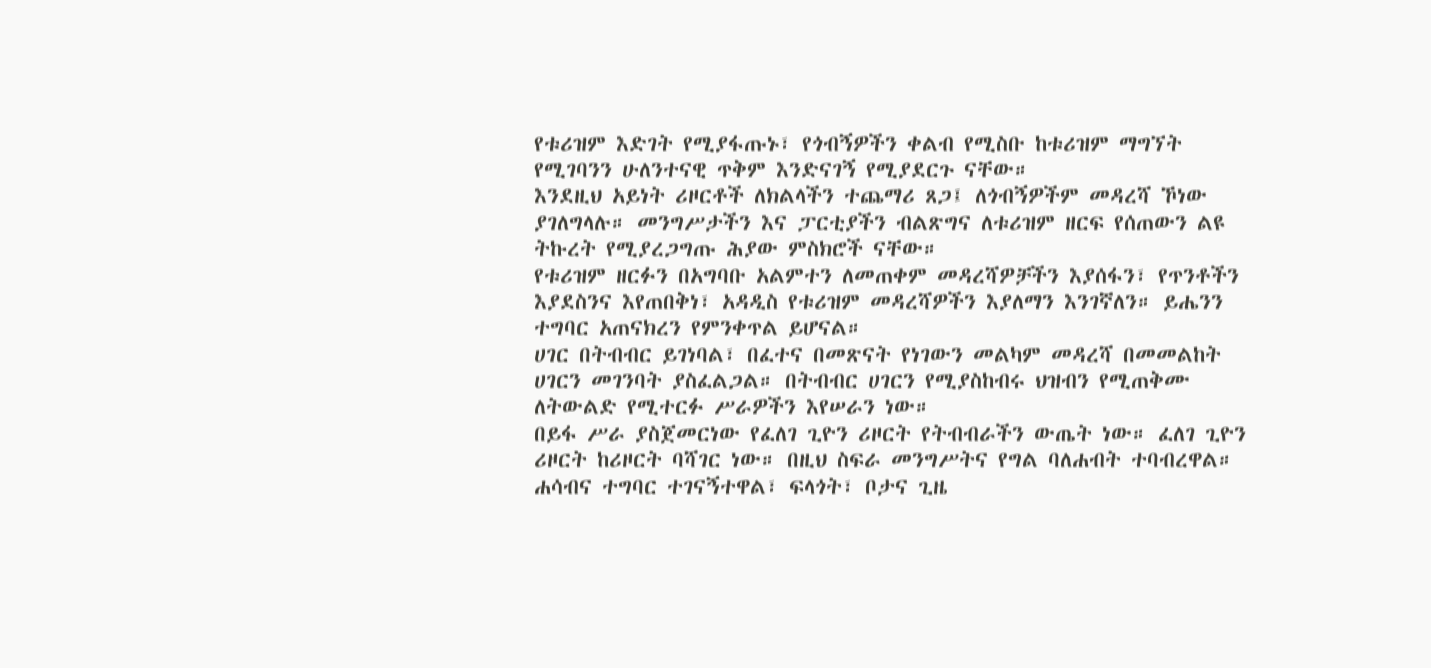የቱሪዝም እድገት የሚያፋጡኑ፣ የጎብኝዎችን ቀልብ የሚስቡ ከቱሪዝም ማግኘት የሚገባንን ሁለንተናዊ ጥቅም እንድናገኝ የሚያደርጉ ናቸው።
እንደዚህ አይነት ሪዞርቶች ለክልላችን ተጨማሪ ጸጋ፤ ለጎብኝዎችም መዳረሻ ኾነው ያገለግላሉ። መንግሥታችን እና ፓርቲያችን ብልጽግና ለቱሪዝም ዘርፍ የሰጠውን ልዩ ትኩረት የሚያረጋግጡ ሕያው ምስክሮች ናቸው።
የቱሪዝም ዘርፉን በአግባቡ አልምተን ለመጠቀም መዳረሻዎቻችን እያሰፋን፣ የጥንቶችን እያደስንና እየጠበቅነ፣ አዳዲስ የቱሪዝም መዳረሻዎችን እያለማን እንገኛለን። ይሔንን ተግባር አጠናክረን የምንቀጥል ይሆናል።
ሀገር በትብብር ይገነባል፣ በፈተና በመጽናት የነገውን መልካም መዳረሻ በመመልከት ሀገርን መገንባት ያስፈልጋል። በትብብር ሀገርን የሚያስከብሩ ህዝብን የሚጠቅሙ ለትውልድ የሚተርፉ ሥራዎችን እየሠራን ነው።
በይፋ ሥራ ያስጀመርነው የፈለገ ጊዮን ሪዞርት የትብብራችን ውጤት ነው። ፈለገ ጊዮን ሪዞርት ከሪዞርት ባሻገር ነው። በዚህ ስፍራ መንግሥትና የግል ባለሐብት ተባብረዋል። ሐሳብና ተግባር ተገናኝተዋል፣ ፍላጎት፣ ቦታና ጊዜ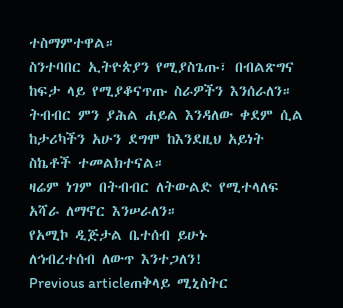ተስማምተዋል።
ስንተባበር ኢትዮጵያን የሚያስጌጡ፣ በብልጽግና ከፍታ ላይ የሚያቆናጥጡ ስራዎችን እንሰራለን። ትብብር ምን ያሕል ሐይል እንዳለው ቀደም ሲል ከታሪካችን አሁን ደግሞ ከእንደዚህ አይነት ስኬቶች ተመልክተናል።
ዛሬም ነገም በትብብር ለትውልድ የሚተላለፍ አሻራ ለማኖር እንሠራለን።
የአሚኮ ዲጅታል ቤተሰብ ይሁኑ
ለኅብረተሰብ ለውጥ እንተጋለን!
Previous articleጠቅላይ ሚኒስትር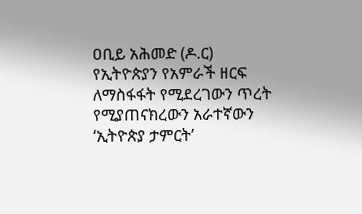ዐቢይ አሕመድ (ዶ.ር) የኢትዮጵያን የአምራች ዘርፍ ለማስፋፋት የሚደረገውን ጥረት የሚያጠናክረውን አራተኛውን ‘ኢትዮጵያ ታምርት’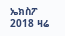ኤክስፖ 2018 ዛሬ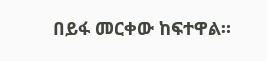በይፋ መርቀው ከፍተዋል።